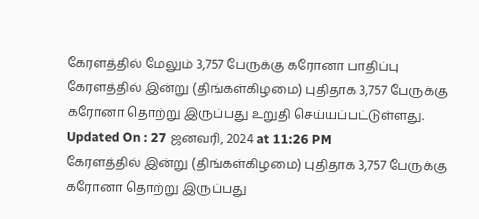கேரளத்தில் மேலும் 3,757 பேருக்கு கரோனா பாதிப்பு
கேரளத்தில் இன்று (திங்கள்கிழமை) புதிதாக 3,757 பேருக்கு கரோனா தொற்று இருப்பது உறுதி செய்யப்பட்டுள்ளது.
Updated On : 27 ஜனவரி, 2024 at 11:26 PM
கேரளத்தில் இன்று (திங்கள்கிழமை) புதிதாக 3,757 பேருக்கு கரோனா தொற்று இருப்பது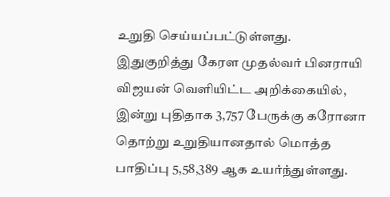உறுதி செய்யப்பட்டுள்ளது.
இதுகுறித்து கேரள முதல்வர் பினராயி விஜயன் வெளியிட்ட அறிக்கையில்,
இன்று புதிதாக 3,757 பேருக்கு கரோனா தொற்று உறுதியானதால் மொத்த பாதிப்பு 5,58,389 ஆக உயர்ந்துள்ளது.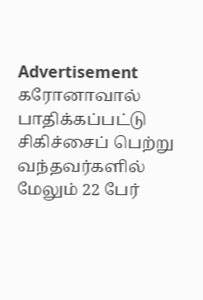Advertisement
கரோனாவால் பாதிக்கப்பட்டு சிகிச்சைப் பெற்று வந்தவர்களில் மேலும் 22 பேர்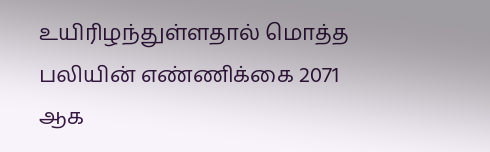உயிரிழந்துள்ளதால் மொத்த பலியின் எண்ணிக்கை 2071 ஆக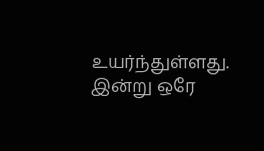உயர்ந்துள்ளது.
இன்று ஒரே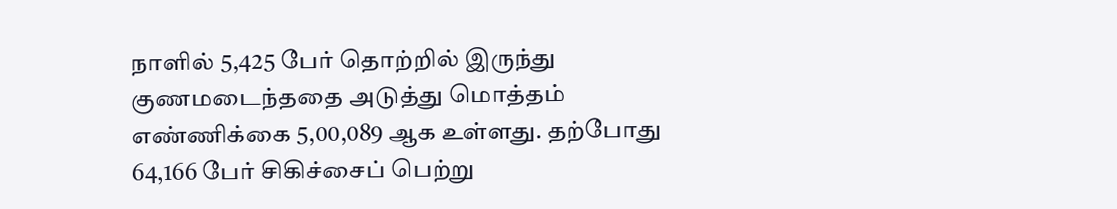நாளில் 5,425 பேர் தொற்றில் இருந்து குணமடைந்ததை அடுத்து மொத்தம் எண்ணிக்கை 5,00,089 ஆக உள்ளது. தற்போது 64,166 பேர் சிகிச்சைப் பெற்று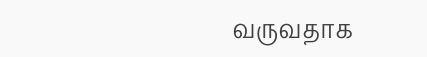வருவதாக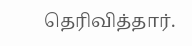தெரிவித்தார்.